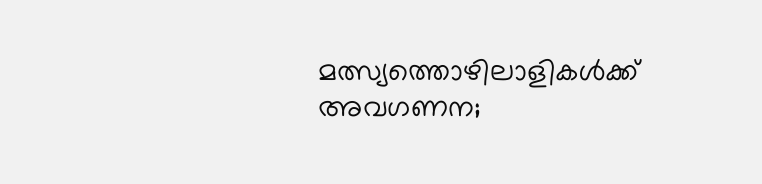മത്സ്യത്തൊഴിലാളികൾക്ക് അവഗണന;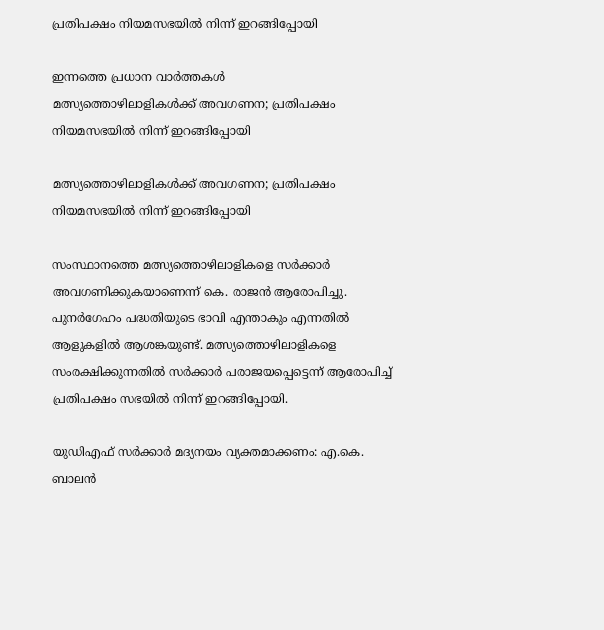പ്രതിപക്ഷം നിയമസഭയിൽ നിന്ന് ഇറങ്ങിപ്പോയി

ഇന്നത്തെ പ്രധാന വാർത്തകൾ
മത്സ്യത്തൊഴിലാളികൾക്ക് അവഗണന; പ്രതിപക്ഷം നിയമസഭയിൽ നിന്ന് ഇറങ്ങിപ്പോയി

മത്സ്യത്തൊഴിലാളികൾക്ക് അവഗണന; പ്രതിപക്ഷം നിയമസഭയിൽ നിന്ന് ഇറങ്ങിപ്പോയി

സംസ്ഥാനത്തെ മത്സ്യത്തൊഴിലാളികളെ സർക്കാർ അവഗണിക്കുകയാണെന്ന് കെ. രാജൻ ആരോപിച്ചു. പുനർഗേഹം പദ്ധതിയുടെ ഭാവി എന്താകും എന്നതിൽ ആളുകളിൽ ആശങ്കയുണ്ട്. മത്സ്യത്തൊഴിലാളികളെ സംരക്ഷിക്കുന്നതിൽ സർക്കാർ പരാജയപ്പെട്ടെന്ന് ആരോപിച്ച് പ്രതിപക്ഷം സഭയിൽ നിന്ന് ഇറങ്ങിപ്പോയി.

യുഡിഎഫ് സർക്കാർ മദ്യനയം വ്യക്തമാക്കണം: എ.കെ. ബാലൻ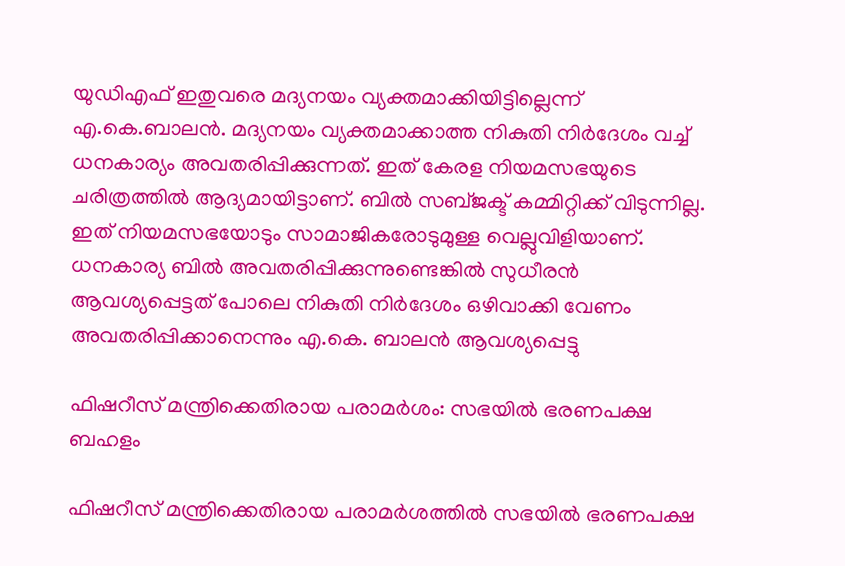യുഡിഎഫ് ഇതുവരെ മദ്യനയം വ്യക്തമാക്കിയിട്ടില്ലെന്ന് എ.കെ.ബാലൻ. മദ്യനയം വ്യക്തമാക്കാത്ത നികുതി നിർദേശം വച്ച് ധനകാര്യം അവതരിപ്പിക്കുന്നത്. ഇത് കേരള നിയമസഭയുടെ ചരിത്രത്തിൽ ആദ്യമായിട്ടാണ്. ബിൽ സബ്ജക്ട് കമ്മിറ്റിക്ക് വിടുന്നില്ല. ഇത് നിയമസഭയോടും സാമാജികരോടുമുള്ള വെല്ലുവിളിയാണ്. ധനകാര്യ ബിൽ അവതരിപ്പിക്കുന്നുണ്ടെങ്കിൽ സുധീരൻ ആവശ്യപ്പെട്ടത് പോലെ നികുതി നിർദേശം ഒഴിവാക്കി വേണം അവതരിപ്പിക്കാനെന്നും എ.കെ. ബാലൻ ആവശ്യപ്പെട്ടു

ഫിഷറീസ് മന്ത്രിക്കെതിരായ പരാമർശം: സഭയിൽ ഭരണപക്ഷ ബഹളം

ഫിഷറീസ് മന്ത്രിക്കെതിരായ പരാമർശത്തിൽ സഭയിൽ ഭരണപക്ഷ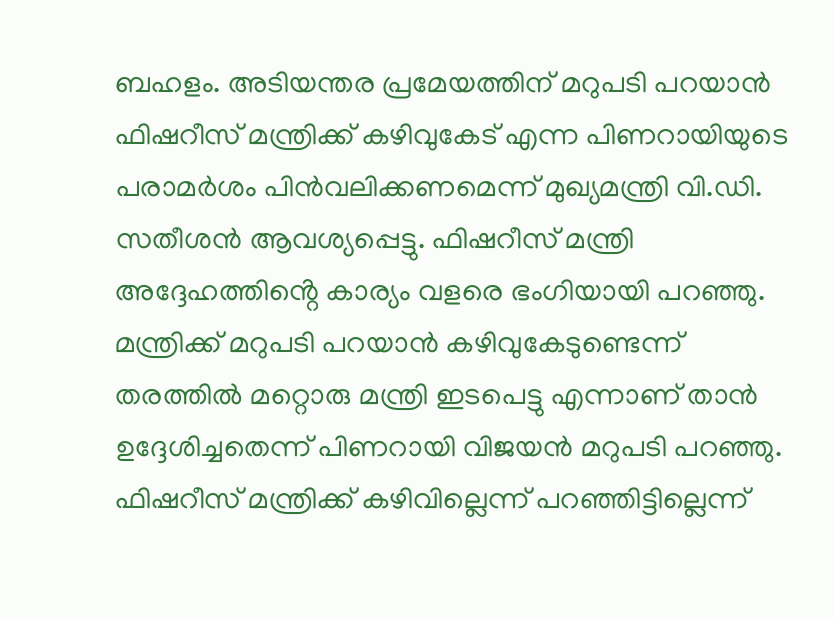ബഹളം. അടിയന്തര പ്രമേയത്തിന് മറുപടി പറയാൻ ഫിഷറീസ് മന്ത്രിക്ക് കഴിവുകേട് എന്ന പിണറായിയുടെ പരാമർശം പിൻവലിക്കണമെന്ന് മുഖ്യമന്ത്രി വി.ഡി. സതീശൻ ആവശ്യപ്പെട്ടു. ഫിഷറീസ് മന്ത്രി അദ്ദേഹത്തിൻ്റെ കാര്യം വളരെ ഭംഗിയായി പറഞ്ഞു. മന്ത്രിക്ക് മറുപടി പറയാൻ കഴിവുകേടുണ്ടെന്ന് തരത്തിൽ മറ്റൊരു മന്ത്രി ഇടപെട്ടു എന്നാണ് താൻ ഉദ്ദേശിച്ചതെന്ന് പിണറായി വിജയൻ മറുപടി പറഞ്ഞു. ഫിഷറീസ് മന്ത്രിക്ക് കഴിവില്ലെന്ന് പറഞ്ഞിട്ടില്ലെന്ന്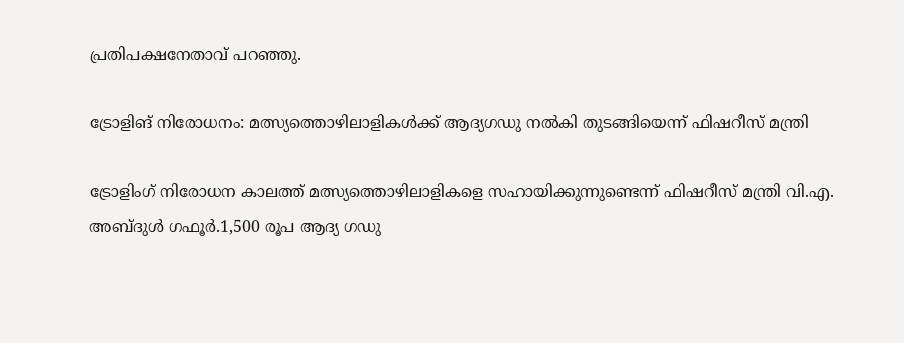പ്രതിപക്ഷനേതാവ് പറഞ്ഞു.

ട്രോളിങ് നിരോധനം: മത്സ്യത്തൊഴിലാളികൾക്ക് ആദ്യഗഡു നൽകി തുടങ്ങിയെന്ന് ഫിഷറീസ് മന്ത്രി

ട്രോളിംഗ് നിരോധന കാലത്ത് മത്സ്യത്തൊഴിലാളികളെ സഹായിക്കുന്നുണ്ടെന്ന് ഫിഷറീസ് മന്ത്രി വി.എ. അബ്ദുൾ ഗഫൂർ.1,500 രൂപ ആദ്യ ഗഡു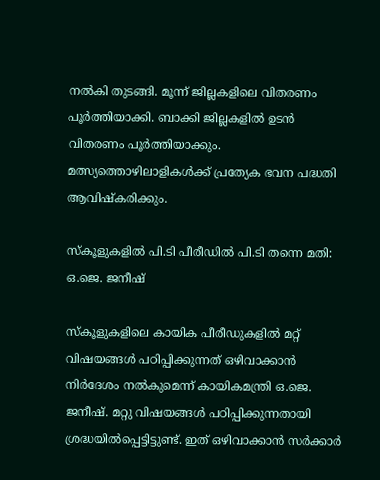നൽകി തുടങ്ങി. മൂന്ന് ജില്ലകളിലെ വിതരണം പൂർത്തിയാക്കി. ബാക്കി ജില്ലകളിൽ ഉടൻ വിതരണം പൂർത്തിയാക്കും. മത്സ്യത്തൊഴിലാളികൾക്ക് പ്രത്യേക ഭവന പദ്ധതി ആവിഷ്കരിക്കും.

സ്കൂളുകളിൽ പി.ടി പീരീഡിൽ പി.ടി തന്നെ മതി: ഒ.ജെ. ജനീഷ്

സ്കൂളുകളിലെ കായിക പീരീഡുകളിൽ മറ്റ് വിഷയങ്ങൾ പഠിപ്പിക്കുന്നത് ഒഴിവാക്കാൻ നിർദേശം നൽകുമെന്ന് കായികമന്ത്രി ഒ.ജെ. ജനീഷ്. മറ്റു വിഷയങ്ങൾ പഠിപ്പിക്കുന്നതായി ശ്രദ്ധയിൽപ്പെട്ടിട്ടുണ്ട്. ഇത് ഒഴിവാക്കാൻ സർക്കാർ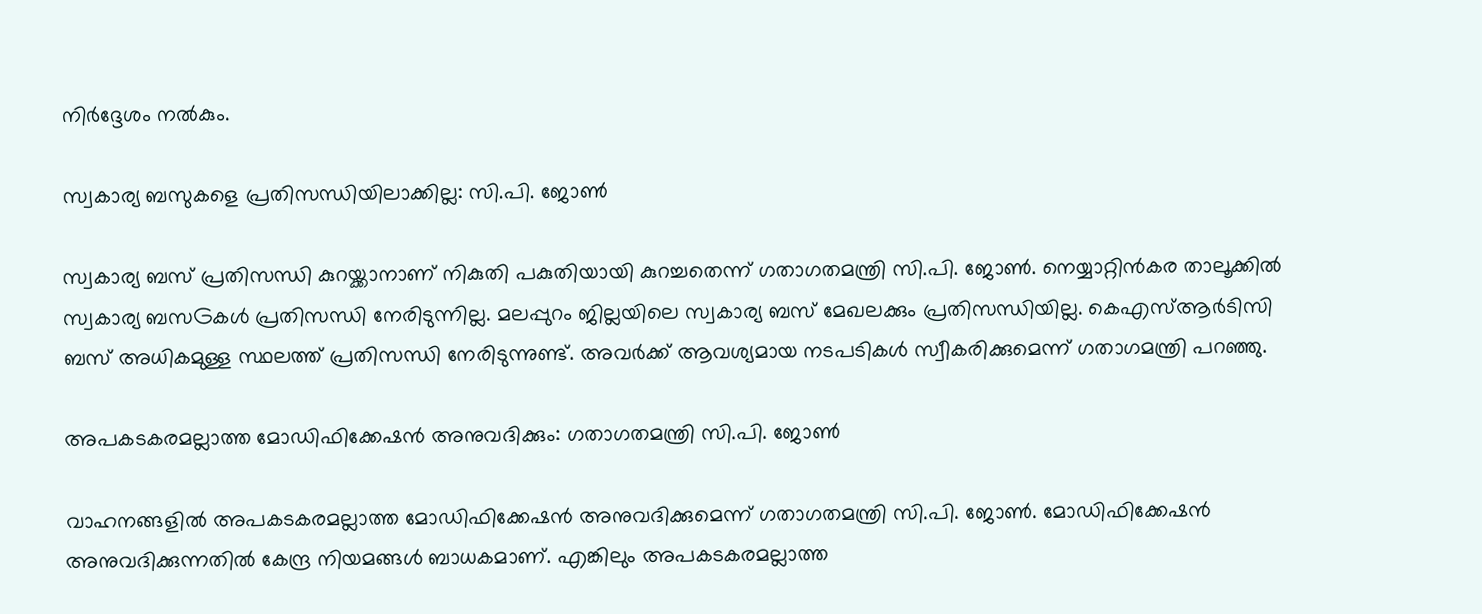നിർദ്ദേശം നൽകും.

സ്വകാര്യ ബസുകളെ പ്രതിസന്ധിയിലാക്കില്ല: സി.പി. ജോൺ

സ്വകാര്യ ബസ് പ്രതിസന്ധി കുറയ്ക്കാനാണ് നികുതി പകുതിയായി കുറച്ചതെന്ന് ഗതാഗതമന്ത്രി സി.പി. ജോൺ. നെയ്യാറ്റിൻകര താലൂക്കിൽ സ്വകാര്യ ബസGകൾ പ്രതിസന്ധി നേരിടുന്നില്ല. മലപ്പുറം ജില്ലയിലെ സ്വകാര്യ ബസ് മേഖലക്കും പ്രതിസന്ധിയില്ല. കെഎസ്ആർടിസി ബസ് അധികമുള്ള സ്ഥലത്ത് പ്രതിസന്ധി നേരിടുന്നുണ്ട്. അവർക്ക് ആവശ്യമായ നടപടികൾ സ്വീകരിക്കുമെന്ന് ഗതാഗമന്ത്രി പറഞ്ഞു.

അപകടകരമല്ലാത്ത മോഡിഫിക്കേഷൻ അനുവദിക്കും: ഗതാഗതമന്ത്രി സി.പി. ജോൺ

വാഹനങ്ങളിൽ അപകടകരമല്ലാത്ത മോഡിഫിക്കേഷൻ അനുവദിക്കുമെന്ന് ഗതാഗതമന്ത്രി സി.പി. ജോൺ. മോഡിഫിക്കേഷൻ അനുവദിക്കുന്നതിൽ കേന്ദ്ര നിയമങ്ങൾ ബാധകമാണ്. എങ്കിലും അപകടകരമല്ലാത്ത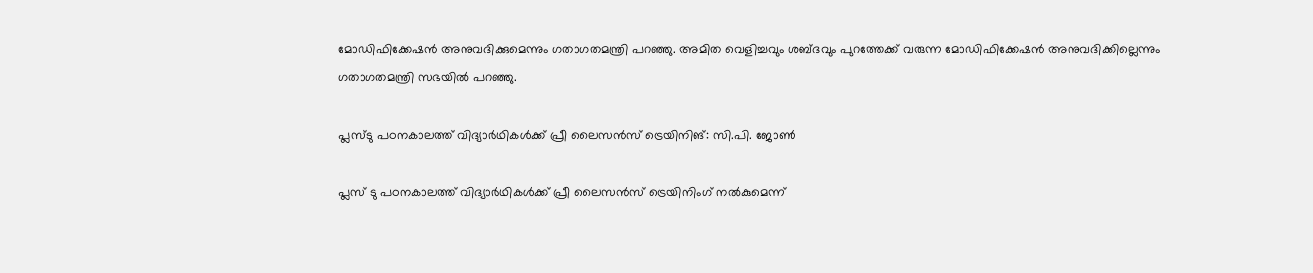മോഡിഫിക്കേഷൻ അനുവദിക്കുമെന്നും ഗതാഗതമന്ത്രി പറഞ്ഞു. അമിത വെളിച്ചവും ശബ്ദവും പുറത്തേക്ക് വരുന്ന മോഡിഫിക്കേഷൻ അനുവദിക്കില്ലെന്നും ഗതാഗതമന്ത്രി സഭയിൽ പറഞ്ഞു.

പ്ലസ്ടു പഠനകാലത്ത് വിദ്യാർഥികൾക്ക് പ്രീ ലൈസൻസ് ട്രെയിനിങ്: സി.പി. ജോൺ

പ്ലസ് ടു പഠനകാലത്ത് വിദ്യാർഥികൾക്ക് പ്രീ ലൈസൻസ് ട്രെയിനിംഗ് നൽകുമെന്ന്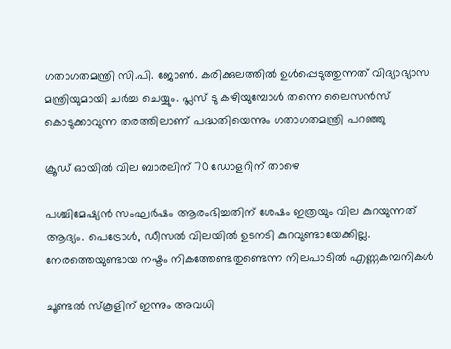ഗതാഗതമന്ത്രി സി.പി. ജോൺ. കരിക്കുലത്തിൽ ഉൾപ്പെടുത്തുന്നത് വിദ്യാഭ്യാസ മന്ത്രിയുമായി ചർച്ച ചെയ്യും. പ്ലസ് ടു കഴിയുമ്പോൾ തന്നെ ലൈസൻസ് കൊടുക്കാവുന്ന തരത്തിലാണ് പദ്ധതിയെന്നും ഗതാഗതമന്ത്രി പറഞ്ഞു

ക്രൂഡ് ഓയില്‍ വില ബാരലിന് 70 ഡോളറിന് താഴെ

പശ്ചിമേഷ്യന്‍ സംഘര്‍ഷം ആരംഭിച്ചതിന് ശേഷം ഇത്രയും വില കുറയുന്നത് ആദ്യം. പെട്രോള്‍, ഡീസല്‍ വിലയില്‍ ഉടനടി കുറവുണ്ടായേക്കില്ല. നേരത്തെയുണ്ടായ നഷ്ടം നികത്തേണ്ടതുണ്ടെന്ന നിലപാടില്‍ എണ്ണകമ്പനികള്‍

ചൂണ്ടല്‍ സ്‌കൂളിന് ഇന്നും അവധി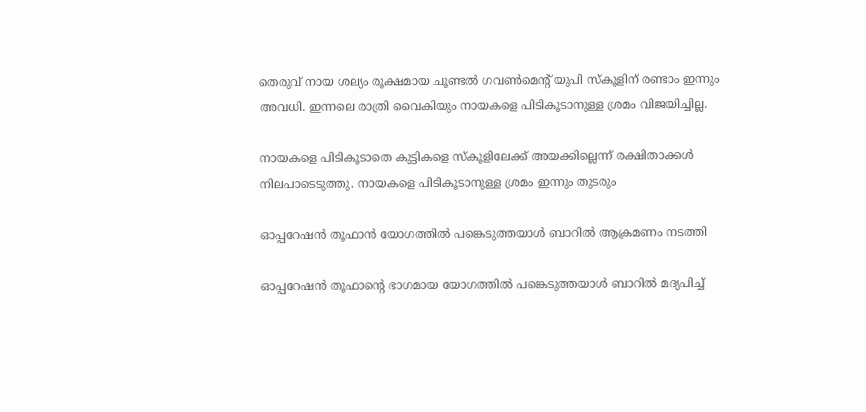തെരുവ് നായ ശല്യം രൂക്ഷമായ ചൂണ്ടല്‍ ഗവണ്‍മെന്റ് യുപി സ്‌കൂളിന് രണ്ടാം ഇന്നും അവധി. ഇന്നലെ രാത്രി വൈകിയും നായകളെ പിടികൂടാനുള്ള ശ്രമം വിജയിച്ചില്ല.

നായകളെ പിടികൂടാതെ കുട്ടികളെ സ്‌കൂളിലേക്ക് അയക്കില്ലെന്ന് രക്ഷിതാക്കള്‍ നിലപാടെടുത്തു. നായകളെ പിടികൂടാനുള്ള ശ്രമം ഇന്നും തുടരും

ഓപ്പറേഷന്‍ തൂഫാന്‍ യോഗത്തില്‍ പങ്കെടുത്തയാള്‍ ബാറില്‍ ആക്രമണം നടത്തി

ഓപ്പറേഷന്‍ തൂഫാന്റെ ഭാഗമായ യോഗത്തില്‍ പങ്കെടുത്തയാള്‍ ബാറില്‍ മദ്യപിച്ച്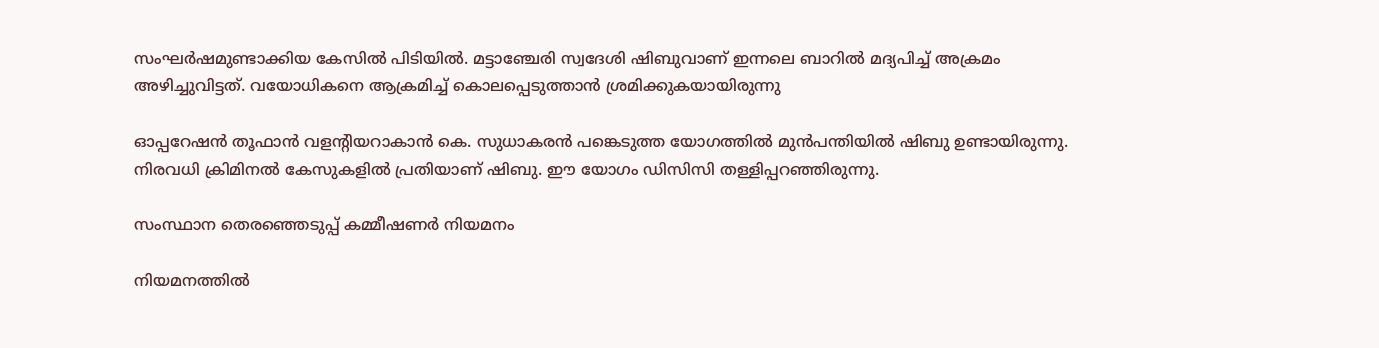സംഘര്‍ഷമുണ്ടാക്കിയ കേസില്‍ പിടിയില്‍. മട്ടാഞ്ചേരി സ്വദേശി ഷിബുവാണ് ഇന്നലെ ബാറില്‍ മദ്യപിച്ച് അക്രമം അഴിച്ചുവിട്ടത്. വയോധികനെ ആക്രമിച്ച് കൊലപ്പെടുത്താന്‍ ശ്രമിക്കുകയായിരുന്നു

ഓപ്പറേഷന്‍ തൂഫാന്‍ വളന്റിയറാകാന്‍ കെ. സുധാകരന്‍ പങ്കെടുത്ത യോഗത്തില്‍ മുന്‍പന്തിയില്‍ ഷിബു ഉണ്ടായിരുന്നു. നിരവധി ക്രിമിനല്‍ കേസുകളില്‍ പ്രതിയാണ് ഷിബു. ഈ യോഗം ഡിസിസി തള്ളിപ്പറഞ്ഞിരുന്നു.

സംസ്ഥാന തെരഞ്ഞെടുപ്പ് കമ്മീഷണര്‍ നിയമനം

നിയമനത്തില്‍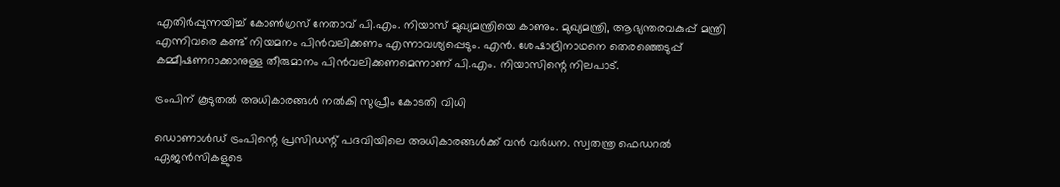എതിര്‍പ്പുന്നയിച്ച് കോണ്‍ഗ്രസ് നേതാവ് പി.എം. നിയാസ് മുഖ്യമന്ത്രിയെ കാണും. മുഖ്യമന്ത്രി, ആഭ്യന്തരവകുപ്പ് മന്ത്രി എന്നിവരെ കണ്ട് നിയമനം പിന്‍വലിക്കണം എന്നാവശ്യപ്പെടും. എന്‍. ശേഷാദ്രിനാഥനെ തെരഞ്ഞെടുപ്പ് കമ്മീഷണറാക്കാനുള്ള തീരുമാനം പിന്‍വലിക്കണമെന്നാണ് പി.എം. നിയാസിന്റെ നിലപാട്.

ട്രംപിന് കൂടുതല്‍ അധികാരങ്ങള്‍ നല്‍കി സുപ്രീം കോടതി വിധി

ഡൊണാള്‍ഡ് ട്രംപിന്റെ പ്രസിഡന്റ് പദവിയിലെ അധികാരങ്ങള്‍ക്ക് വന്‍ വര്‍ധന. സ്വതന്ത്ര ഫെഡറല്‍ ഏജന്‍സികളുടെ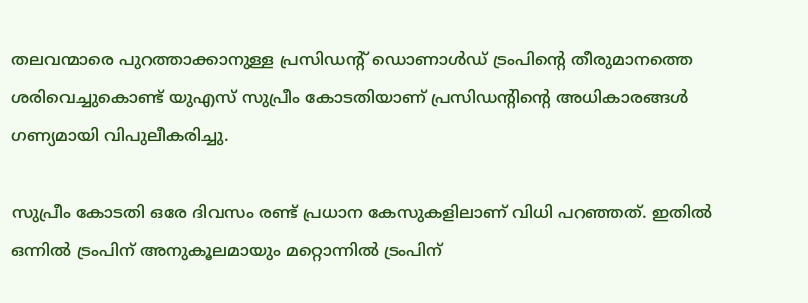തലവന്മാരെ പുറത്താക്കാനുള്ള പ്രസിഡന്റ് ഡൊണാള്‍ഡ് ട്രംപിന്റെ തീരുമാനത്തെ ശരിവെച്ചുകൊണ്ട് യുഎസ് സുപ്രീം കോടതിയാണ് പ്രസിഡന്റിന്റെ അധികാരങ്ങള്‍ ഗണ്യമായി വിപുലീകരിച്ചു.

സുപ്രീം കോടതി ഒരേ ദിവസം രണ്ട് പ്രധാന കേസുകളിലാണ് വിധി പറഞ്ഞത്. ഇതില്‍ ഒന്നില്‍ ട്രംപിന് അനുകൂലമായും മറ്റൊന്നില്‍ ട്രംപിന്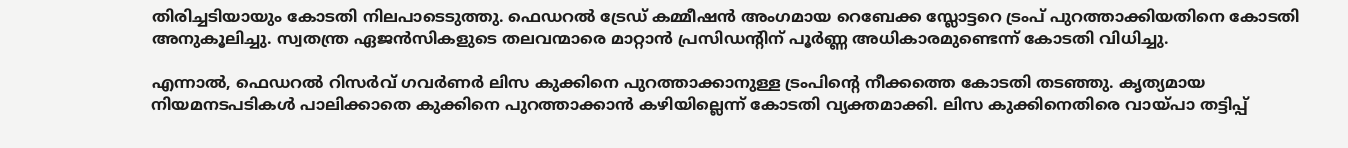തിരിച്ചടിയായും കോടതി നിലപാടെടുത്തു. ഫെഡറല്‍ ട്രേഡ് കമ്മീഷന്‍ അംഗമായ റെബേക്ക സ്ലോട്ടറെ ട്രംപ് പുറത്താക്കിയതിനെ കോടതി അനുകൂലിച്ചു. സ്വതന്ത്ര ഏജന്‍സികളുടെ തലവന്മാരെ മാറ്റാന്‍ പ്രസിഡന്റിന് പൂര്‍ണ്ണ അധികാരമുണ്ടെന്ന് കോടതി വിധിച്ചു.

എന്നാല്‍, ഫെഡറല്‍ റിസര്‍വ് ഗവര്‍ണര്‍ ലിസ കുക്കിനെ പുറത്താക്കാനുള്ള ട്രംപിന്റെ നീക്കത്തെ കോടതി തടഞ്ഞു. കൃത്യമായ നിയമനടപടികള്‍ പാലിക്കാതെ കുക്കിനെ പുറത്താക്കാന്‍ കഴിയില്ലെന്ന് കോടതി വ്യക്തമാക്കി. ലിസ കുക്കിനെതിരെ വായ്പാ തട്ടിപ്പ്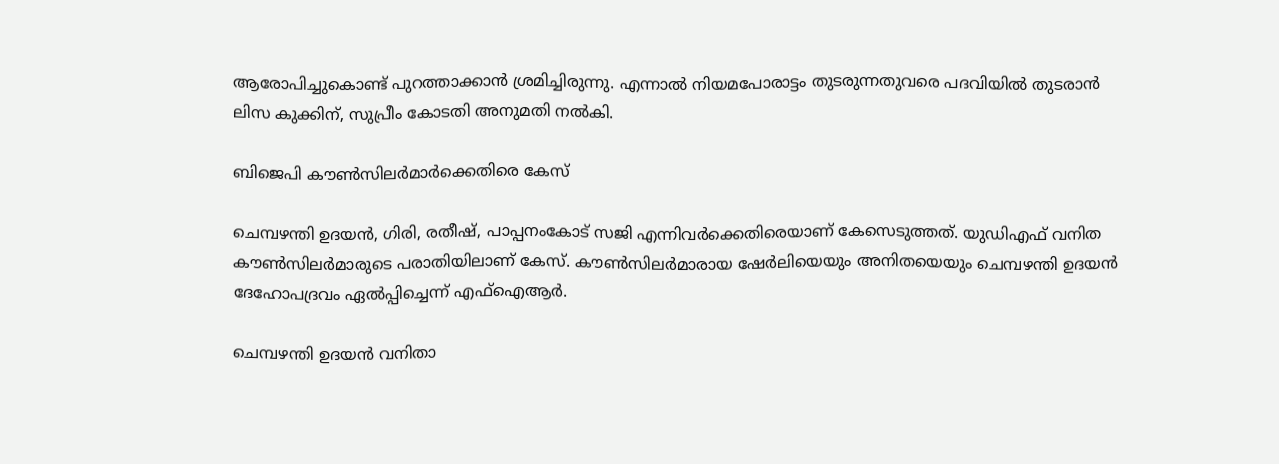ആരോപിച്ചുകൊണ്ട് പുറത്താക്കാന്‍ ശ്രമിച്ചിരുന്നു. എന്നാല്‍ നിയമപോരാട്ടം തുടരുന്നതുവരെ പദവിയില്‍ തുടരാന്‍ ലിസ കുക്കിന്, സുപ്രീം കോടതി അനുമതി നല്‍കി.

ബിജെപി കൗണ്‍സിലര്‍മാര്‍ക്കെതിരെ കേസ്

ചെമ്പഴന്തി ഉദയന്‍, ഗിരി, രതീഷ്, പാപ്പനംകോട് സജി എന്നിവര്‍ക്കെതിരെയാണ് കേസെടുത്തത്. യുഡിഎഫ് വനിത കൗണ്‍സിലര്‍മാരുടെ പരാതിയിലാണ് കേസ്. കൗണ്‍സിലര്‍മാരായ ഷേര്‍ലിയെയും അനിതയെയും ചെമ്പഴന്തി ഉദയന്‍ ദേഹോപദ്രവം ഏല്‍പ്പിച്ചെന്ന് എഫ്‌ഐആര്‍.

ചെമ്പഴന്തി ഉദയന്‍ വനിതാ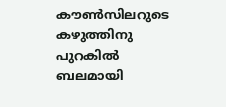കൗണ്‍സിലറുടെ കഴുത്തിനു പുറകില്‍ ബലമായി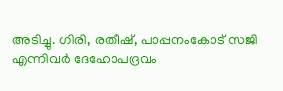അടിച്ചു. ഗിരി, രതീഷ്, പാപ്പനംകോട് സജി എന്നിവര്‍ ദേഹോപദ്രവം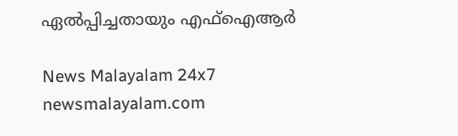ഏല്‍പ്പിച്ചതായും എഫ്‌ഐആര്‍

News Malayalam 24x7
newsmalayalam.com